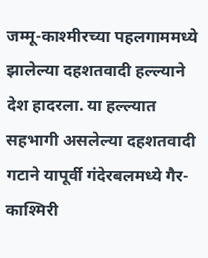जम्मू-काश्मीरच्या पहलगाममध्ये झालेल्या दहशतवादी हल्ल्याने देश हादरला. या हल्ल्यात सहभागी असलेल्या दहशतवादी गटाने यापूर्वी गंदेरबलमध्ये गैर-काश्मिरी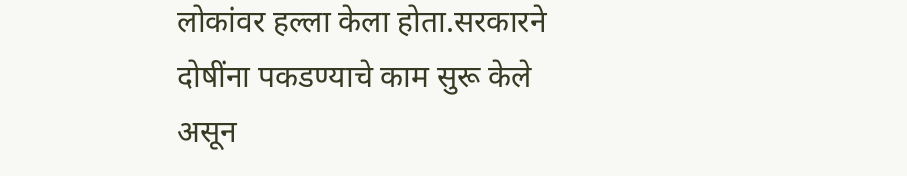लोकांवर हल्ला केला होता.सरकारने दोषींना पकडण्याचे काम सुरू केले असून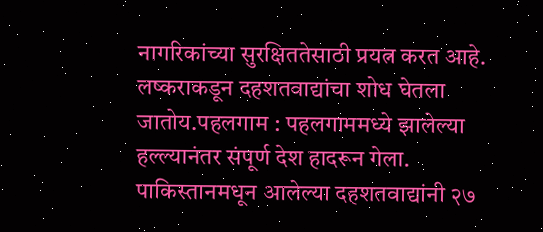नागरिकांच्या सुरक्षिततेसाठी प्रयत्न करत आहे. लष्कराकडून दहशतवाद्यांचा शोध घेतला जातोय.पहलगाम : पहलगाममध्ये झालेल्या हल्ल्यानंतर संपूर्ण देश हादरून गेला. पाकिस्तानमधून आलेल्या दहशतवाद्यांनी २७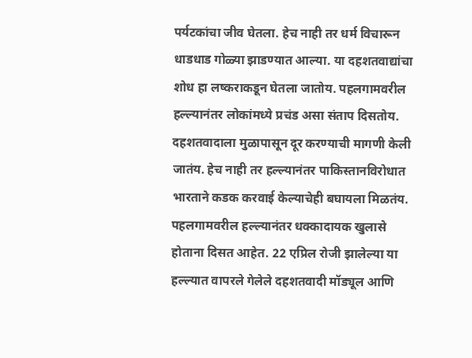पर्यटकांचा जीव घेतला. हेच नाही तर धर्म विचारून धाडधाड गोळ्या झाडण्यात आल्या. या दहशतवाद्यांचा शोध हा लष्कराकडून घेतला जातोय. पहलगामवरील हल्ल्यानंतर लोकांमध्ये प्रचंड असा संताप दिसतोय. दहशतवादाला मुळापासून दूर करण्याची मागणी केली जातंय. हेच नाही तर हल्ल्यानंतर पाकिस्तानविरोधात भारताने कडक करवाई केल्याचेही बघायला मिळतंय.
पहलगामवरील हल्ल्यानंतर धक्कादायक खुलासे होताना दिसत आहेत. 22 एप्रिल रोजी झालेल्या या हल्ल्यात वापरले गेलेले दहशतवादी मॉड्यूल आणि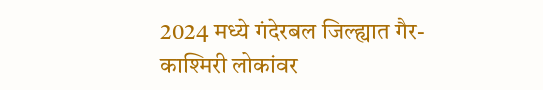2024 मध्ये गंदेरबल जिल्ह्यात गैर-काश्मिरी लोकांवर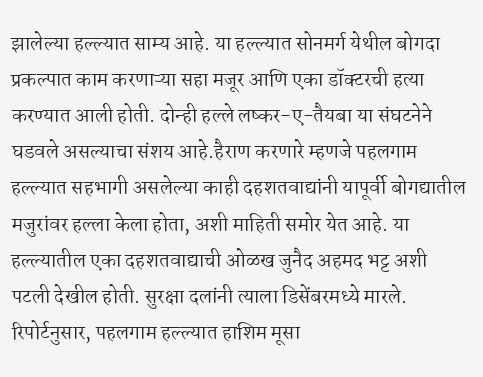झालेल्या हल्ल्यात साम्य आहे. या हल्ल्यात सोनमर्ग येथील बोगदा प्रकल्पात काम करणाऱ्या सहा मजूर आणि एका डॉक्टरची हत्या करण्यात आली होती. दोन्ही हल्ले लष्कर-ए-तैयबा या संघटनेने घडवले असल्याचा संशय आहे.हैराण करणारे म्हणजे पहलगाम हल्ल्यात सहभागी असलेल्या काही दहशतवाद्यांनी यापूर्वी बोगद्यातील मजुरांवर हल्ला केला होता, अशी माहिती समोर येत आहे. या हल्ल्यातील एका दहशतवाद्याची ओळख जुनैद अहमद भट्ट अशी पटली देखील होती. सुरक्षा दलांनी त्याला डिसेंबरमध्ये मारले. रिपोर्टनुसार, पहलगाम हल्ल्यात हाशिम मूसा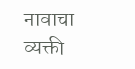नावाचा व्यक्ती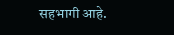सहभागी आहे.